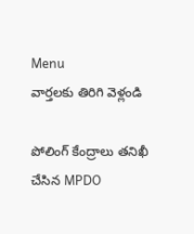Menu
వార్తలకు తిరిగి వెళ్లండి

పోలింగ్ కేంద్రాలు తనిఖీ చేసిన MPDO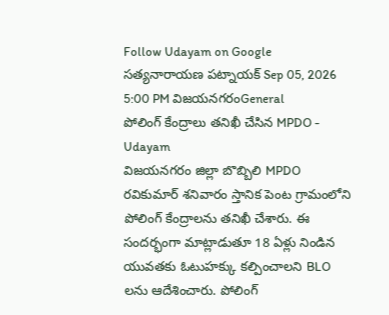Follow Udayam on Google
సత్యనారాయణ పట్నాయక్ Sep 05, 2026 5:00 PM విజయనగరంGeneral
పోలింగ్ కేంద్రాలు తనిఖీ చేసిన MPDO - Udayam
విజయనగరం జిల్లా బొబ్బిలి MPDO రవికుమార్ శనివారం స్తానిక పెంట గ్రామంలోని పోలింగ్‌ కేంద్రాలను తనిఖీ చేశారు. ఈ సందర్భంగా మాట్లాడుతూ 18 ఏళ్లు నిండిన యువతకు ఓటుహక్కు కల్పించాలని BLO లను ఆదేశించారు. పోలింగ్‌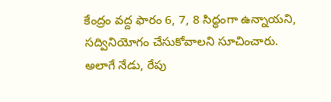కేంద్రం వద్ద ఫారం 6, 7, 8 సిద్ధంగా ఉన్నాయని, సద్వినియోగం చేసుకోవాలని సూచించారు. అలాగే నేడు, రేపు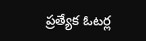ప్రత్యేక ఓటర్ల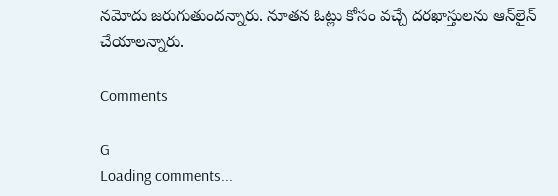నమోదు జరుగుతుందన్నారు. నూతన ఓట్లు కోసం వచ్చే దరఖాస్తులను ఆన్‌లైన్‌ చేయాలన్నారు.

Comments

G
Loading comments...